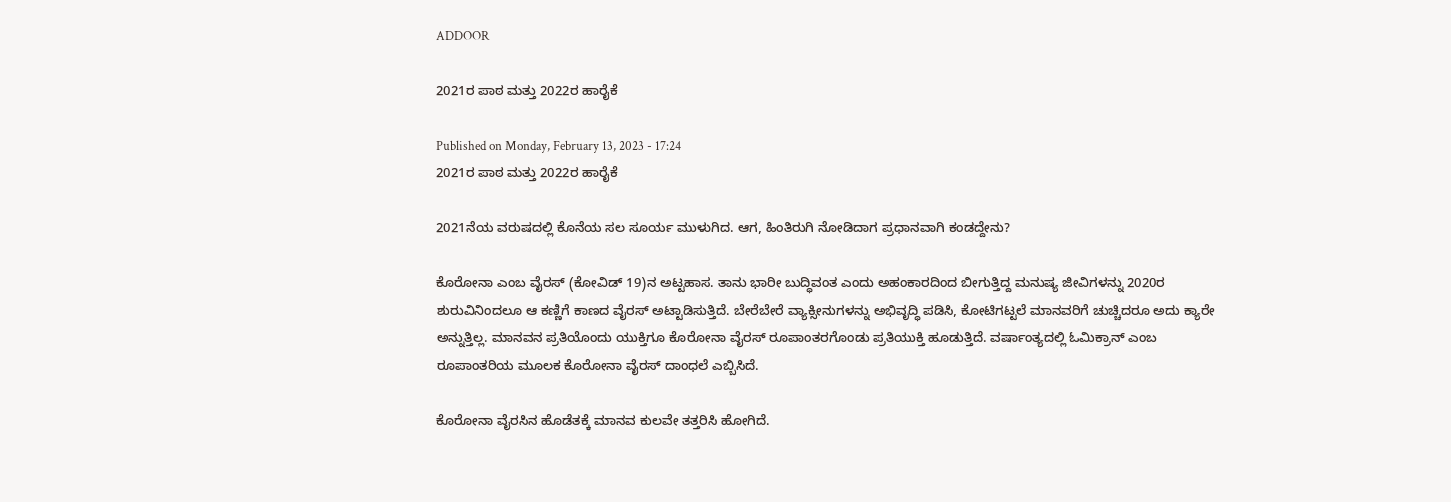ADDOOR

2021ರ ಪಾಠ ಮತ್ತು 2022ರ ಹಾರೈಕೆ

Published on Monday, February 13, 2023 - 17:24
2021ರ ಪಾಠ ಮತ್ತು 2022ರ ಹಾರೈಕೆ

2021ನೆಯ ವರುಷದಲ್ಲಿ ಕೊನೆಯ ಸಲ ಸೂರ್ಯ ಮುಳುಗಿದ. ಆಗ, ಹಿಂತಿರುಗಿ ನೋಡಿದಾಗ ಪ್ರಧಾನವಾಗಿ ಕಂಡದ್ದೇನು?

ಕೊರೋನಾ ಎಂಬ ವೈರಸ್ (ಕೋವಿಡ್ 19)ನ ಅಟ್ಟಹಾಸ. ತಾನು ಭಾರೀ ಬುದ್ಧಿವಂತ ಎಂದು ಅಹಂಕಾರದಿಂದ ಬೀಗುತ್ತಿದ್ದ ಮನುಷ್ಯ ಜೀವಿಗಳನ್ನು 2020ರ ಶುರುವಿನಿಂದಲೂ ಆ ಕಣ್ಣಿಗೆ ಕಾಣದ ವೈರಸ್ ಅಟ್ಟಾಡಿಸುತ್ತಿದೆ. ಬೇರೆಬೇರೆ ವ್ಯಾಕ್ಸೀನುಗಳನ್ನು ಅಭಿವೃದ್ಧಿ ಪಡಿಸಿ, ಕೋಟಿಗಟ್ಟಲೆ ಮಾನವರಿಗೆ ಚುಚ್ಚಿದರೂ ಅದು ಕ್ಯಾರೇ ಅನ್ನುತ್ತಿಲ್ಲ. ಮಾನವನ ಪ್ರತಿಯೊಂದು ಯುಕ್ತಿಗೂ ಕೊರೋನಾ ವೈರಸ್ ರೂಪಾಂತರಗೊಂಡು ಪ್ರತಿಯುಕ್ತಿ ಹೂಡುತ್ತಿದೆ. ವರ್ಷಾಂತ್ಯದಲ್ಲಿ ಓಮಿಕ್ರಾನ್ ಎಂಬ ರೂಪಾಂತರಿಯ ಮೂಲಕ ಕೊರೋನಾ ವೈರಸ್ ದಾಂಧಲೆ ಎಬ್ಬಿಸಿದೆ.

ಕೊರೋನಾ ವೈರಸಿನ ಹೊಡೆತಕ್ಕೆ ಮಾನವ ಕುಲವೇ ತತ್ತರಿಸಿ ಹೋಗಿದೆ.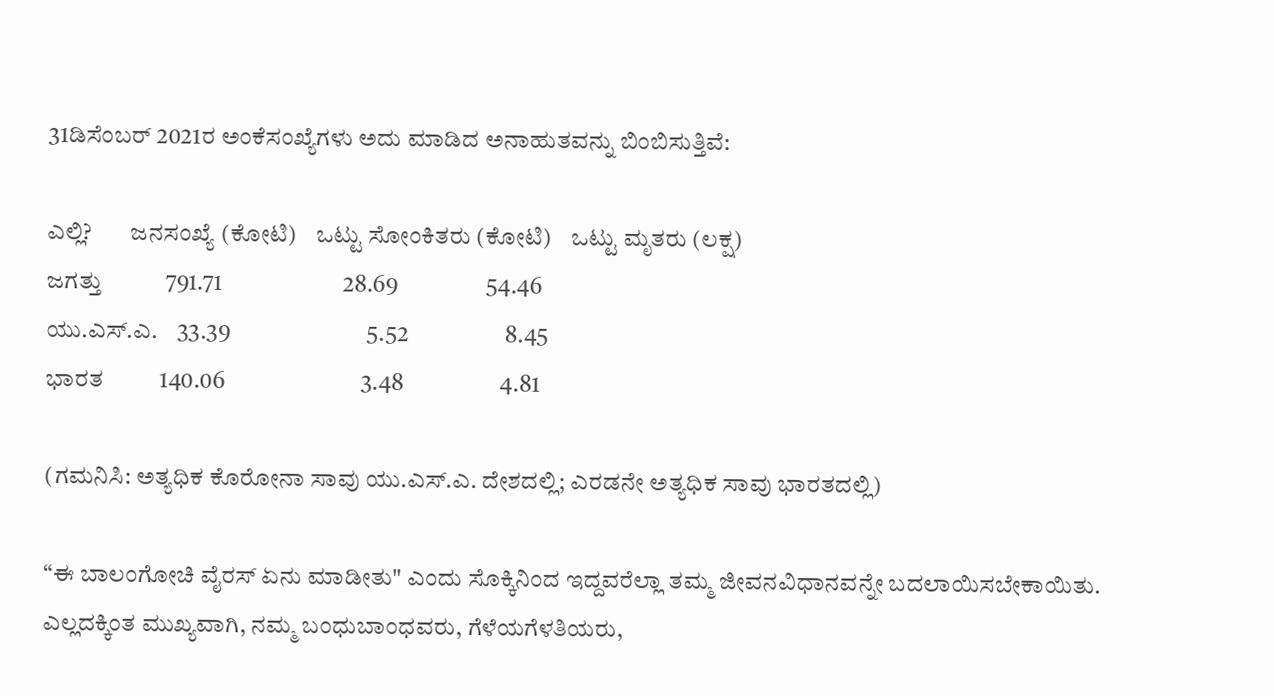31ಡಿಸೆಂಬರ್ 2021ರ ಅಂಕೆಸಂಖ್ಯೆಗಳು ಅದು ಮಾಡಿದ ಅನಾಹುತವನ್ನು ಬಿಂಬಿಸುತ್ತಿವೆ:

ಎಲ್ಲಿ?        ಜನಸಂಖ್ಯೆ (ಕೋಟಿ)    ಒಟ್ಟು ಸೋಂಕಿತರು (ಕೋಟಿ)    ಒಟ್ಟು ಮೃತರು (ಲಕ್ಷ)
ಜಗತ್ತು           791.71                         28.69                  54.46
ಯು.ಎಸ್.ಎ.    33.39                            5.52                    8.45
ಭಾರತ          140.06                            3.48                    4.81

(ಗಮನಿಸಿ: ಅತ್ಯಧಿಕ ಕೊರೋನಾ ಸಾವು ಯು.ಎಸ್.ಎ. ದೇಶದಲ್ಲಿ; ಎರಡನೇ ಅತ್ಯಧಿಕ ಸಾವು ಭಾರತದಲ್ಲಿ)

“ಈ ಬಾಲಂಗೋಚಿ ವೈರಸ್ ಏನು ಮಾಡೀತು" ಎಂದು ಸೊಕ್ಕಿನಿಂದ ಇದ್ದವರೆಲ್ಲಾ ತಮ್ಮ ಜೀವನವಿಧಾನವನ್ನೇ ಬದಲಾಯಿಸಬೇಕಾಯಿತು. ಎಲ್ಲದಕ್ಕಿಂತ ಮುಖ್ಯವಾಗಿ, ನಮ್ಮ ಬಂಧುಬಾಂಧವರು, ಗೆಳೆಯಗೆಳತಿಯರು,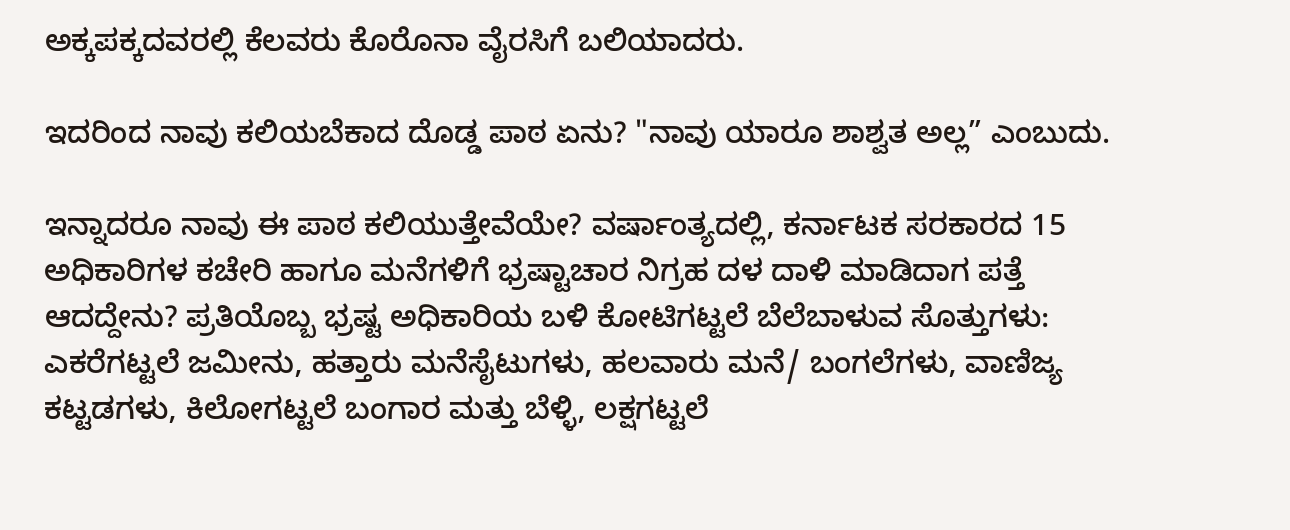ಅಕ್ಕಪಕ್ಕದವರಲ್ಲಿ ಕೆಲವರು ಕೊರೊನಾ ವೈರಸಿಗೆ ಬಲಿಯಾದರು.

ಇದರಿಂದ ನಾವು ಕಲಿಯಬೆಕಾದ ದೊಡ್ಡ ಪಾಠ ಏನು? "ನಾವು ಯಾರೂ ಶಾಶ್ವತ ಅಲ್ಲ” ಎಂಬುದು.

ಇನ್ನಾದರೂ ನಾವು ಈ ಪಾಠ ಕಲಿಯುತ್ತೇವೆಯೇ? ವರ್ಷಾಂತ್ಯದಲ್ಲಿ, ಕರ್ನಾಟಕ ಸರಕಾರದ 15 ಅಧಿಕಾರಿಗಳ ಕಚೇರಿ ಹಾಗೂ ಮನೆಗಳಿಗೆ ಭ್ರಷ್ಟಾಚಾರ ನಿಗ್ರಹ ದಳ ದಾಳಿ ಮಾಡಿದಾಗ ಪತ್ತೆ ಆದದ್ದೇನು? ಪ್ರತಿಯೊಬ್ಬ ಭ್ರಷ್ಟ ಅಧಿಕಾರಿಯ ಬಳಿ ಕೋಟಿಗಟ್ಟಲೆ ಬೆಲೆಬಾಳುವ ಸೊತ್ತುಗಳು: ಎಕರೆಗಟ್ಟಲೆ ಜಮೀನು, ಹತ್ತಾರು ಮನೆಸೈಟುಗಳು, ಹಲವಾರು ಮನೆ/ ಬಂಗಲೆಗಳು, ವಾಣಿಜ್ಯ ಕಟ್ಟಡಗಳು, ಕಿಲೋಗಟ್ಟಲೆ ಬಂಗಾರ ಮತ್ತು ಬೆಳ್ಳಿ, ಲಕ್ಷಗಟ್ಟಲೆ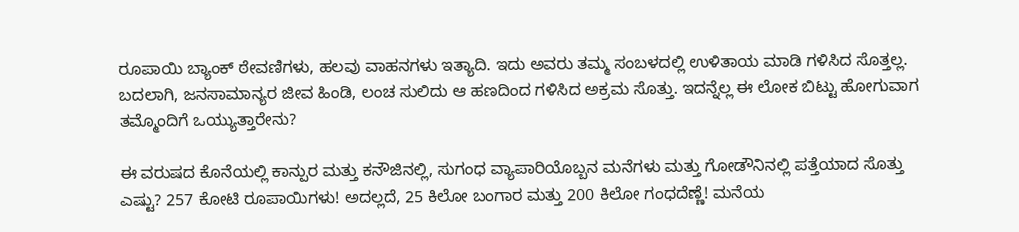ರೂಪಾಯಿ ಬ್ಯಾಂಕ್ ಠೇವಣಿಗಳು, ಹಲವು ವಾಹನಗಳು ಇತ್ಯಾದಿ. ಇದು ಅವರು ತಮ್ಮ ಸಂಬಳದಲ್ಲಿ ಉಳಿತಾಯ ಮಾಡಿ ಗಳಿಸಿದ ಸೊತ್ತಲ್ಲ. ಬದಲಾಗಿ, ಜನಸಾಮಾನ್ಯರ ಜೀವ ಹಿಂಡಿ, ಲಂಚ ಸುಲಿದು ಆ ಹಣದಿಂದ ಗಳಿಸಿದ ಅಕ್ರಮ ಸೊತ್ತು. ಇದನ್ನೆಲ್ಲ ಈ ಲೋಕ ಬಿಟ್ಟು ಹೋಗುವಾಗ ತಮ್ಮೊಂದಿಗೆ ಒಯ್ಯುತ್ತಾರೇನು?

ಈ ವರುಷದ ಕೊನೆಯಲ್ಲಿ ಕಾನ್ಪುರ ಮತ್ತು ಕನೌಜಿನಲ್ಲಿ, ಸುಗಂಧ ವ್ಯಾಪಾರಿಯೊಬ್ಬನ ಮನೆಗಳು ಮತ್ತು ಗೋಡೌನಿನಲ್ಲಿ ಪತ್ತೆಯಾದ ಸೊತ್ತು ಎಷ್ಟು? 257 ಕೋಟಿ ರೂಪಾಯಿಗಳು! ಅದಲ್ಲದೆ, 25 ಕಿಲೋ ಬಂಗಾರ ಮತ್ತು 200 ಕಿಲೋ ಗಂಧದೆಣ್ಣೆ! ಮನೆಯ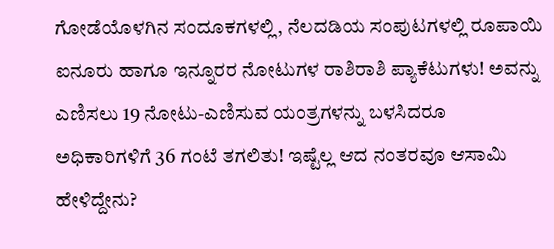ಗೋಡೆಯೊಳಗಿನ ಸಂದೂಕಗಳಲ್ಲಿ, ನೆಲದಡಿಯ ಸಂಪುಟಗಳಲ್ಲಿ ರೂಪಾಯಿ ಐನೂರು ಹಾಗೂ ಇನ್ನೂರರ ನೋಟುಗಳ ರಾಶಿರಾಶಿ ಪ್ಯಾಕೆಟುಗಳು! ಅವನ್ನು ಎಣಿಸಲು 19 ನೋಟು-ಎಣಿಸುವ ಯಂತ್ರಗಳನ್ನು ಬಳಸಿದರೂ ಅಧಿಕಾರಿಗಳಿಗೆ 36 ಗಂಟೆ ತಗಲಿತು! ಇಷ್ಟೆಲ್ಲ ಆದ ನಂತರವೂ ಆಸಾಮಿ ಹೇಳಿದ್ದೇನು?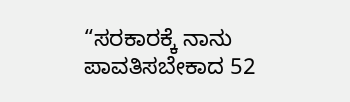“ಸರಕಾರಕ್ಕೆ ನಾನು ಪಾವತಿಸಬೇಕಾದ 52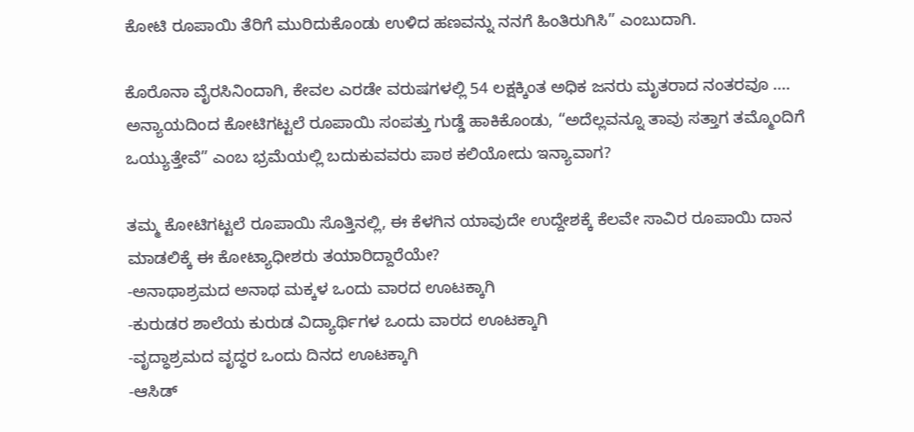ಕೋಟಿ ರೂಪಾಯಿ ತೆರಿಗೆ ಮುರಿದುಕೊಂಡು ಉಳಿದ ಹಣವನ್ನು ನನಗೆ ಹಿಂತಿರುಗಿಸಿ” ಎಂಬುದಾಗಿ.

ಕೊರೊನಾ ವೈರಸಿನಿಂದಾಗಿ, ಕೇವಲ ಎರಡೇ ವರುಷಗಳಲ್ಲಿ 54 ಲಕ್ಷಕ್ಕಿಂತ ಅಧಿಕ ಜನರು ಮೃತರಾದ ನಂತರವೂ …. ಅನ್ಯಾಯದಿಂದ ಕೋಟಿಗಟ್ಟಲೆ ರೂಪಾಯಿ ಸಂಪತ್ತು ಗುಡ್ಡೆ ಹಾಕಿಕೊಂಡು, “ಅದೆಲ್ಲವನ್ನೂ ತಾವು ಸತ್ತಾಗ ತಮ್ಮೊಂದಿಗೆ ಒಯ್ಯುತ್ತೇವೆ” ಎಂಬ ಭ್ರಮೆಯಲ್ಲಿ ಬದುಕುವವರು ಪಾಠ ಕಲಿಯೋದು ಇನ್ಯಾವಾಗ?

ತಮ್ಮ ಕೋಟಿಗಟ್ಟಲೆ ರೂಪಾಯಿ ಸೊತ್ತಿನಲ್ಲಿ, ಈ ಕೆಳಗಿನ ಯಾವುದೇ ಉದ್ದೇಶಕ್ಕೆ ಕೆಲವೇ ಸಾವಿರ ರೂಪಾಯಿ ದಾನ ಮಾಡಲಿಕ್ಕೆ ಈ ಕೋಟ್ಯಾಧೀಶರು ತಯಾರಿದ್ದಾರೆಯೇ?
-ಅನಾಥಾಶ್ರಮದ ಅನಾಥ ಮಕ್ಕಳ ಒಂದು ವಾರದ ಊಟಕ್ಕಾಗಿ
-ಕುರುಡರ ಶಾಲೆಯ ಕುರುಡ ವಿದ್ಯಾರ್ಥಿಗಳ ಒಂದು ವಾರದ ಊಟಕ್ಕಾಗಿ
-ವೃದ್ಧಾಶ್ರಮದ ವೃದ್ಧರ ಒಂದು ದಿನದ ಊಟಕ್ಕಾಗಿ
-ಆಸಿಡ್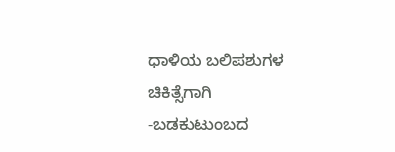ಧಾಳಿಯ ಬಲಿಪಶುಗಳ ಚಿಕಿತ್ಸೆಗಾಗಿ
-ಬಡಕುಟುಂಬದ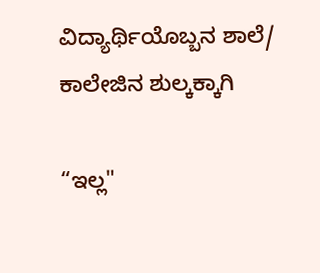ವಿದ್ಯಾರ್ಥಿಯೊಬ್ಬನ ಶಾಲೆ/ ಕಾಲೇಜಿನ ಶುಲ್ಕಕ್ಕಾಗಿ

“ಇಲ್ಲ"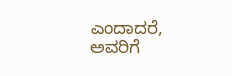ಎಂದಾದರೆ, ಅವರಿಗೆ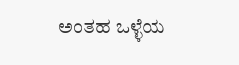ಅಂತಹ ಒಳ್ಳೆಯ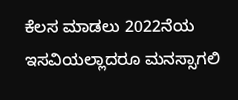ಕೆಲಸ ಮಾಡಲು 2022ನೆಯ ಇಸವಿಯಲ್ಲಾದರೂ ಮನಸ್ಸಾಗಲಿ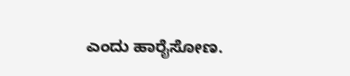ಎಂದು ಹಾರೈಸೋಣ.